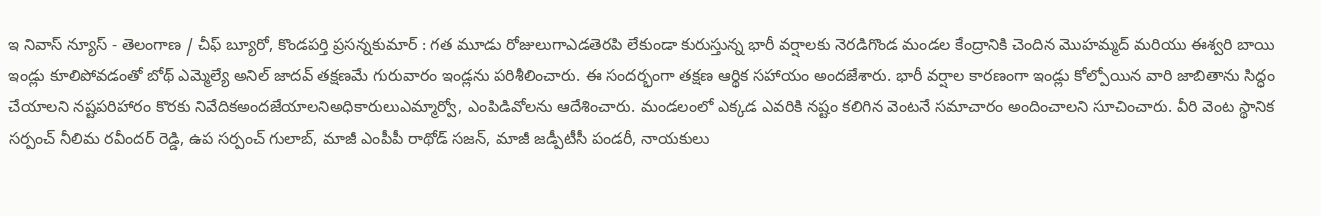ఇ నివాస్ న్యూస్ - తెలంగాణ / చీఫ్ బ్యూరో, కొండపర్తి ప్రసన్నకుమార్ : గత మూడు రోజులుగాఎడతెరపి లేకుండా కురుస్తున్న భారీ వర్షాలకు నెరడిగొండ మండల కేంద్రానికి చెందిన మొహమ్మద్ మరియు ఈశ్వరి బాయి ఇండ్లు కూలిపోవడంతో బోథ్ ఎమ్మెల్యే అనిల్ జాదవ్ తక్షణమే గురువారం ఇండ్లను పరిశీలించారు. ఈ సందర్భంగా తక్షణ ఆర్థిక సహాయం అందజేశారు. భారీ వర్షాల కారణంగా ఇండ్లు కోల్పోయిన వారి జాబితాను సిద్ధం చేయాలని నష్టపరిహారం కొరకు నివేదికఅందజేయాలనిఅధికారులుఎమ్మార్వో, ఎంపిడివోలను ఆదేశించారు. మండలంలో ఎక్కడ ఎవరికి నష్టం కలిగిన వెంటనే సమాచారం అందించాలని సూచించారు. వీరి వెంట స్థానిక సర్పంచ్ నీలిమ రవీందర్ రెడ్డి, ఉప సర్పంచ్ గులాబ్, మాజీ ఎంపీపీ రాథోడ్ సజన్, మాజీ జడ్పీటీసీ పండరీ, నాయకులు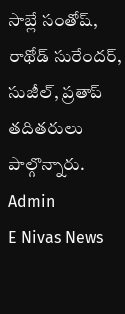సాబ్లే సంతోష్, రాథోడ్ సురేందర్, సుజీల్, ప్రతాప్ తదితరులు పాల్గొన్నారు.
Admin
E Nivas News